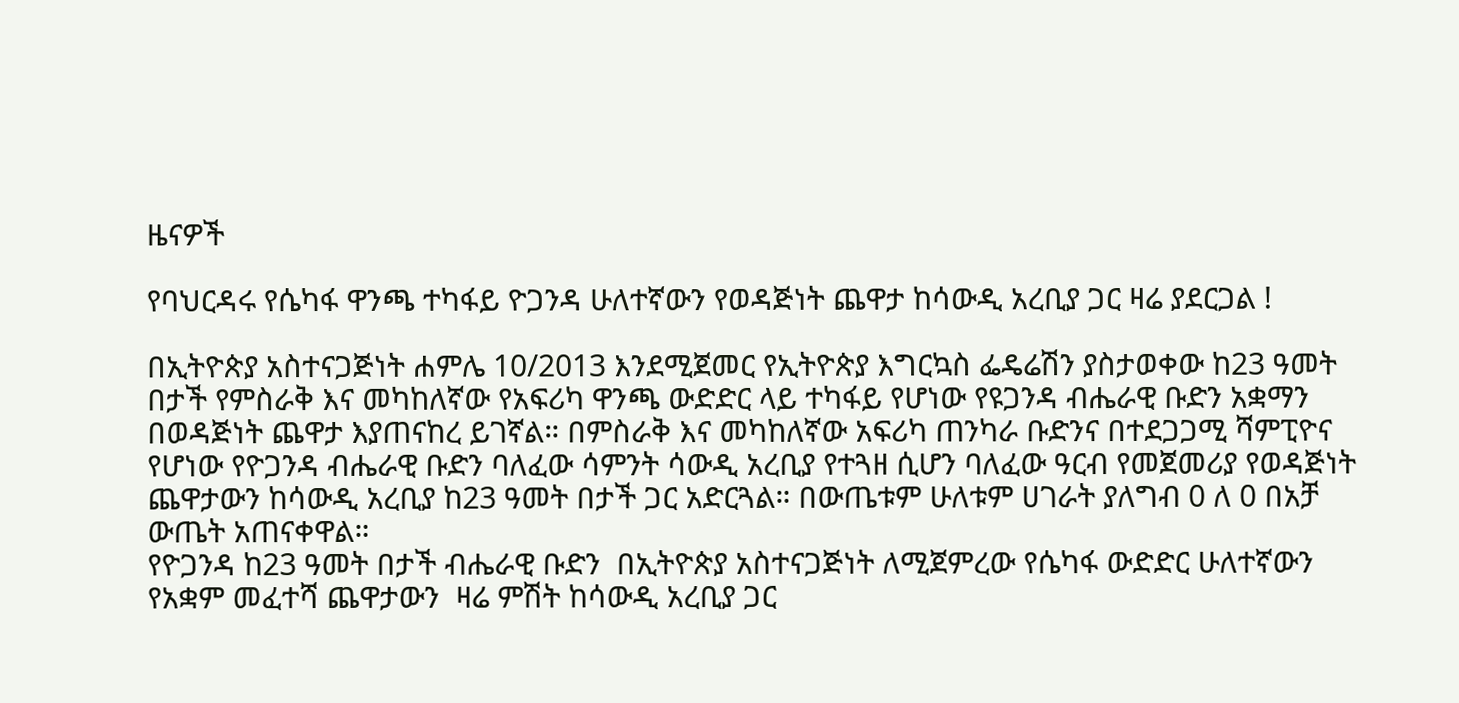ዜናዎች

የባህርዳሩ የሴካፋ ዋንጫ ተካፋይ ዮጋንዳ ሁለተኛውን የወዳጅነት ጨዋታ ከሳውዲ አረቢያ ጋር ዛሬ ያደርጋል !

በኢትዮጵያ አስተናጋጅነት ሐምሌ 10/2013 እንደሚጀመር የኢትዮጵያ እግርኳስ ፌዴሬሽን ያስታወቀው ከ23 ዓመት በታች የምስራቅ እና መካከለኛው የአፍሪካ ዋንጫ ውድድር ላይ ተካፋይ የሆነው የዩጋንዳ ብሔራዊ ቡድን አቋማን በወዳጅነት ጨዋታ እያጠናከረ ይገኛል። በምስራቅ እና መካከለኛው አፍሪካ ጠንካራ ቡድንና በተደጋጋሚ ሻምፒዮና የሆነው የዮጋንዳ ብሔራዊ ቡድን ባለፈው ሳምንት ሳውዲ አረቢያ የተጓዘ ሲሆን ባለፈው ዓርብ የመጀመሪያ የወዳጅነት ጨዋታውን ከሳውዲ አረቢያ ከ23 ዓመት በታች ጋር አድርጓል። በውጤቱም ሁለቱም ሀገራት ያለግብ 0 ለ 0 በአቻ ውጤት አጠናቀዋል።
የዮጋንዳ ከ23 ዓመት በታች ብሔራዊ ቡድን  በኢትዮጵያ አስተናጋጅነት ለሚጀምረው የሴካፋ ውድድር ሁለተኛውን የአቋም መፈተሻ ጨዋታውን  ዛሬ ምሽት ከሳውዲ አረቢያ ጋር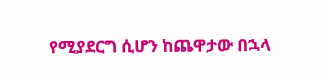የሚያደርግ ሲሆን ከጨዋታው በኋላ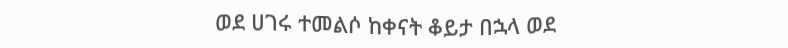ወደ ሀገሩ ተመልሶ ከቀናት ቆይታ በኋላ ወደ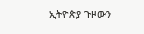ኢትዮጵያ ጉዞውን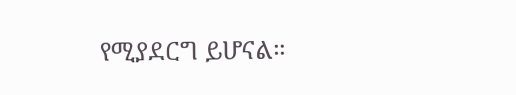የሚያደርግ ይሆናል።